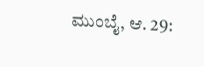ಮುಂಬೈ, ಆ. 29: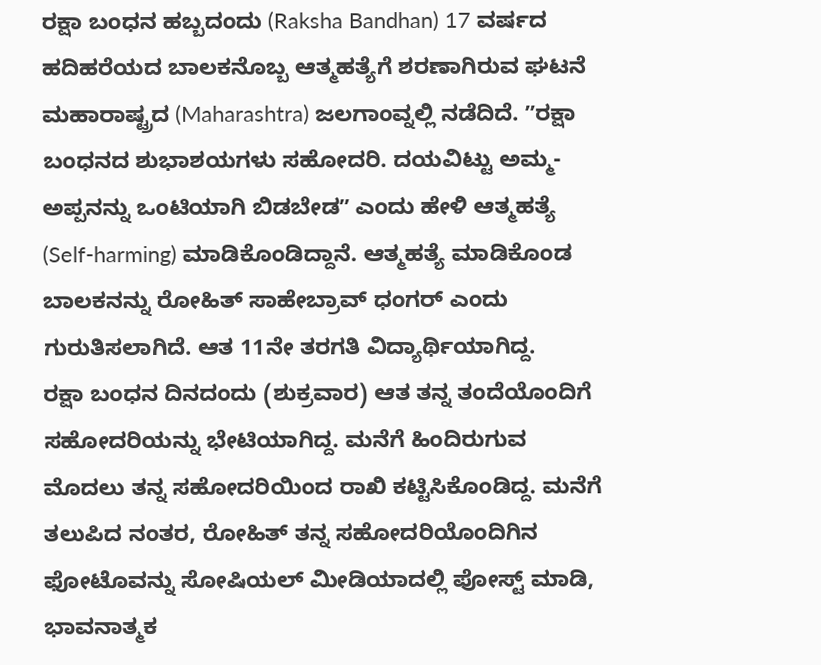ರಕ್ಷಾ ಬಂಧನ ಹಬ್ಬದಂದು (Raksha Bandhan) 17 ವರ್ಷದ ಹದಿಹರೆಯದ ಬಾಲಕನೊಬ್ಬ ಆತ್ಮಹತ್ಯೆಗೆ ಶರಣಾಗಿರುವ ಘಟನೆ ಮಹಾರಾಷ್ಟ್ರದ (Maharashtra) ಜಲಗಾಂವ್ನಲ್ಲಿ ನಡೆದಿದೆ. ʼʼರಕ್ಷಾ ಬಂಧನದ ಶುಭಾಶಯಗಳು ಸಹೋದರಿ. ದಯವಿಟ್ಟು ಅಮ್ಮ-ಅಪ್ಪನನ್ನು ಒಂಟಿಯಾಗಿ ಬಿಡಬೇಡʼʼ ಎಂದು ಹೇಳಿ ಆತ್ಮಹತ್ಯೆ (Self-harming) ಮಾಡಿಕೊಂಡಿದ್ದಾನೆ. ಆತ್ಮಹತ್ಯೆ ಮಾಡಿಕೊಂಡ ಬಾಲಕನನ್ನು ರೋಹಿತ್ ಸಾಹೇಬ್ರಾವ್ ಧಂಗರ್ ಎಂದು ಗುರುತಿಸಲಾಗಿದೆ. ಆತ 11ನೇ ತರಗತಿ ವಿದ್ಯಾರ್ಥಿಯಾಗಿದ್ದ.
ರಕ್ಷಾ ಬಂಧನ ದಿನದಂದು (ಶುಕ್ರವಾರ) ಆತ ತನ್ನ ತಂದೆಯೊಂದಿಗೆ ಸಹೋದರಿಯನ್ನು ಭೇಟಿಯಾಗಿದ್ದ. ಮನೆಗೆ ಹಿಂದಿರುಗುವ ಮೊದಲು ತನ್ನ ಸಹೋದರಿಯಿಂದ ರಾಖಿ ಕಟ್ಟಿಸಿಕೊಂಡಿದ್ದ. ಮನೆಗೆ ತಲುಪಿದ ನಂತರ, ರೋಹಿತ್ ತನ್ನ ಸಹೋದರಿಯೊಂದಿಗಿನ ಫೋಟೊವನ್ನು ಸೋಷಿಯಲ್ ಮೀಡಿಯಾದಲ್ಲಿ ಪೋಸ್ಟ್ ಮಾಡಿ, ಭಾವನಾತ್ಮಕ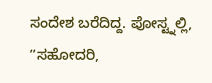ಸಂದೇಶ ಬರೆದಿದ್ದ. ಪೋಸ್ಟ್ನಲ್ಲಿ, ʼʼಸಹೋದರಿ,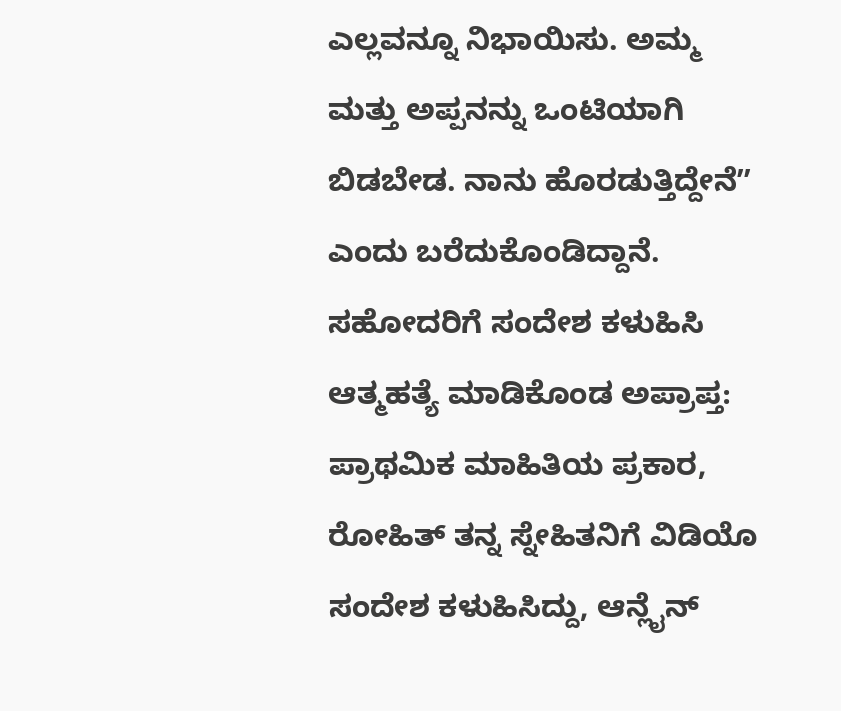ಎಲ್ಲವನ್ನೂ ನಿಭಾಯಿಸು. ಅಮ್ಮ ಮತ್ತು ಅಪ್ಪನನ್ನು ಒಂಟಿಯಾಗಿ ಬಿಡಬೇಡ. ನಾನು ಹೊರಡುತ್ತಿದ್ದೇನೆʼʼ ಎಂದು ಬರೆದುಕೊಂಡಿದ್ದಾನೆ.
ಸಹೋದರಿಗೆ ಸಂದೇಶ ಕಳುಹಿಸಿ ಆತ್ಮಹತ್ಯೆ ಮಾಡಿಕೊಂಡ ಅಪ್ರಾಪ್ತ:
ಪ್ರಾಥಮಿಕ ಮಾಹಿತಿಯ ಪ್ರಕಾರ, ರೋಹಿತ್ ತನ್ನ ಸ್ನೇಹಿತನಿಗೆ ವಿಡಿಯೊ ಸಂದೇಶ ಕಳುಹಿಸಿದ್ದು, ಆನ್ಲೈನ್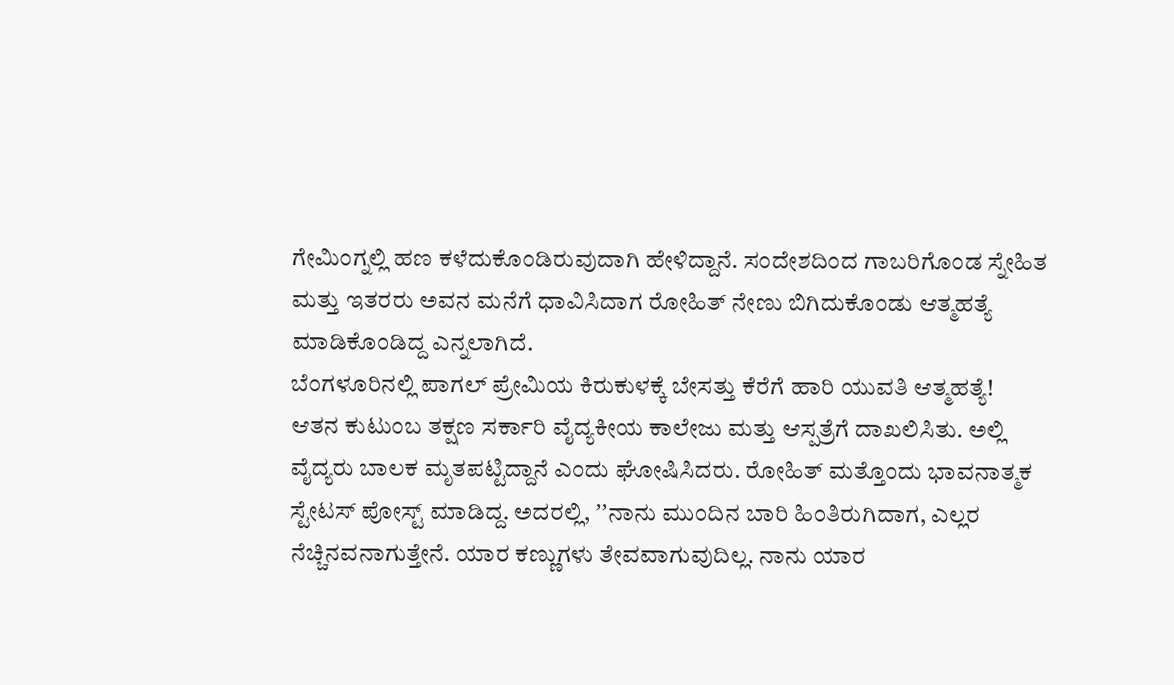ಗೇಮಿಂಗ್ನಲ್ಲಿ ಹಣ ಕಳೆದುಕೊಂಡಿರುವುದಾಗಿ ಹೇಳಿದ್ದಾನೆ. ಸಂದೇಶದಿಂದ ಗಾಬರಿಗೊಂಡ ಸ್ನೇಹಿತ ಮತ್ತು ಇತರರು ಅವನ ಮನೆಗೆ ಧಾವಿಸಿದಾಗ ರೋಹಿತ್ ನೇಣು ಬಿಗಿದುಕೊಂಡು ಆತ್ಮಹತ್ಯೆ ಮಾಡಿಕೊಂಡಿದ್ದ ಎನ್ನಲಾಗಿದೆ.
ಬೆಂಗಳೂರಿನಲ್ಲಿ ಪಾಗಲ್ ಪ್ರೇಮಿಯ ಕಿರುಕುಳಕ್ಕೆ ಬೇಸತ್ತು ಕೆರೆಗೆ ಹಾರಿ ಯುವತಿ ಆತ್ಮಹತ್ಯೆ!
ಆತನ ಕುಟುಂಬ ತಕ್ಷಣ ಸರ್ಕಾರಿ ವೈದ್ಯಕೀಯ ಕಾಲೇಜು ಮತ್ತು ಆಸ್ಪತ್ರೆಗೆ ದಾಖಲಿಸಿತು. ಅಲ್ಲಿ ವೈದ್ಯರು ಬಾಲಕ ಮೃತಪಟ್ಟಿದ್ದಾನೆ ಎಂದು ಘೋಷಿಸಿದರು. ರೋಹಿತ್ ಮತ್ತೊಂದು ಭಾವನಾತ್ಮಕ ಸ್ಟೇಟಸ್ ಪೋಸ್ಟ್ ಮಾಡಿದ್ದ. ಅದರಲ್ಲಿ, ʼʼನಾನು ಮುಂದಿನ ಬಾರಿ ಹಿಂತಿರುಗಿದಾಗ, ಎಲ್ಲರ ನೆಚ್ಚಿನವನಾಗುತ್ತೇನೆ. ಯಾರ ಕಣ್ಣುಗಳು ತೇವವಾಗುವುದಿಲ್ಲ. ನಾನು ಯಾರ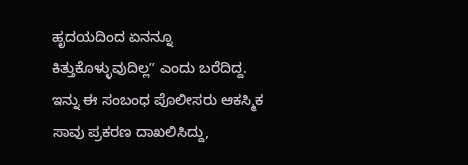ಹೃದಯದಿಂದ ಏನನ್ನೂ ಕಿತ್ತುಕೊಳ್ಳುವುದಿಲ್ಲʼʼ ಎಂದು ಬರೆದಿದ್ದ. ಇನ್ನು ಈ ಸಂಬಂಧ ಪೊಲೀಸರು ಆಕಸ್ಮಿಕ ಸಾವು ಪ್ರಕರಣ ದಾಖಲಿಸಿದ್ದು,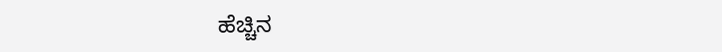ಹೆಚ್ಚಿನ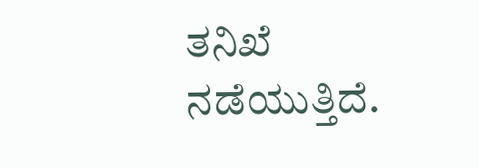ತನಿಖೆ ನಡೆಯುತ್ತಿದೆ.